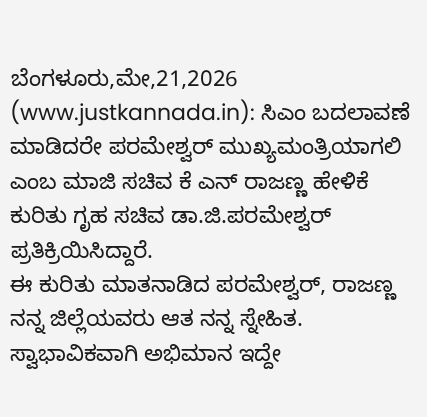ಬೆಂಗಳೂರು,ಮೇ,21,2026 (www.justkannada.in): ಸಿಎಂ ಬದಲಾವಣೆ ಮಾಡಿದರೇ ಪರಮೇಶ್ವರ್ ಮುಖ್ಯಮಂತ್ರಿಯಾಗಲಿ ಎಂಬ ಮಾಜಿ ಸಚಿವ ಕೆ ಎನ್ ರಾಜಣ್ಣ ಹೇಳಿಕೆ ಕುರಿತು ಗೃಹ ಸಚಿವ ಡಾ.ಜಿ.ಪರಮೇಶ್ವರ್ ಪ್ರತಿಕ್ರಿಯಿಸಿದ್ದಾರೆ.
ಈ ಕುರಿತು ಮಾತನಾಡಿದ ಪರಮೇಶ್ವರ್, ರಾಜಣ್ಣ ನನ್ನ ಜಿಲ್ಲೆಯವರು ಆತ ನನ್ನ ಸ್ನೇಹಿತ. ಸ್ವಾಭಾವಿಕವಾಗಿ ಅಭಿಮಾನ ಇದ್ದೇ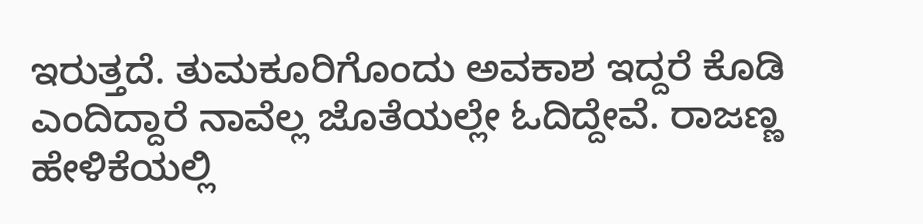ಇರುತ್ತದೆ. ತುಮಕೂರಿಗೊಂದು ಅವಕಾಶ ಇದ್ದರೆ ಕೊಡಿ ಎಂದಿದ್ದಾರೆ ನಾವೆಲ್ಲ ಜೊತೆಯಲ್ಲೇ ಓದಿದ್ದೇವೆ. ರಾಜಣ್ಣ ಹೇಳಿಕೆಯಲ್ಲಿ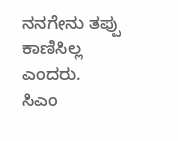ನನಗೇನು ತಪ್ಪು ಕಾಣಿಸಿಲ್ಲ ಎಂದರು.
ಸಿಎಂ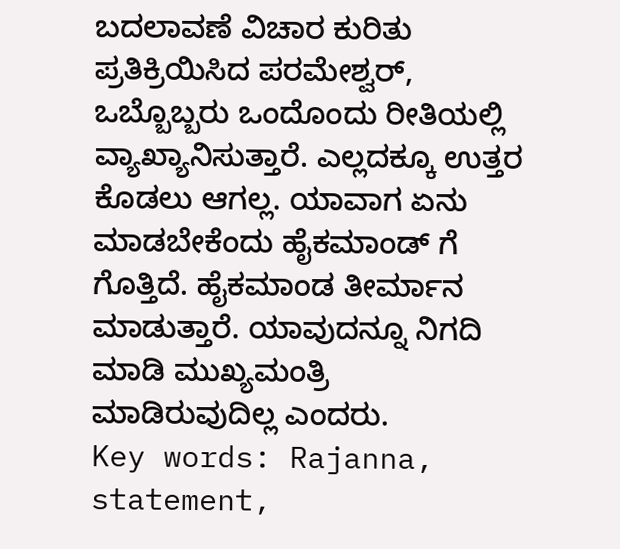ಬದಲಾವಣೆ ವಿಚಾರ ಕುರಿತು ಪ್ರತಿಕ್ರಿಯಿಸಿದ ಪರಮೇಶ್ವರ್, ಒಬ್ಬೊಬ್ಬರು ಒಂದೊಂದು ರೀತಿಯಲ್ಲಿ ವ್ಯಾಖ್ಯಾನಿಸುತ್ತಾರೆ. ಎಲ್ಲದಕ್ಕೂ ಉತ್ತರ ಕೊಡಲು ಆಗಲ್ಲ. ಯಾವಾಗ ಏನು ಮಾಡಬೇಕೆಂದು ಹೈಕಮಾಂಡ್ ಗೆ ಗೊತ್ತಿದೆ. ಹೈಕಮಾಂಡ ತೀರ್ಮಾನ ಮಾಡುತ್ತಾರೆ. ಯಾವುದನ್ನೂ ನಿಗದಿ ಮಾಡಿ ಮುಖ್ಯಮಂತ್ರಿ ಮಾಡಿರುವುದಿಲ್ಲ ಎಂದರು.
Key words: Rajanna, statement,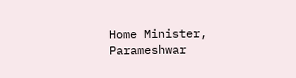Home Minister, Parameshwar